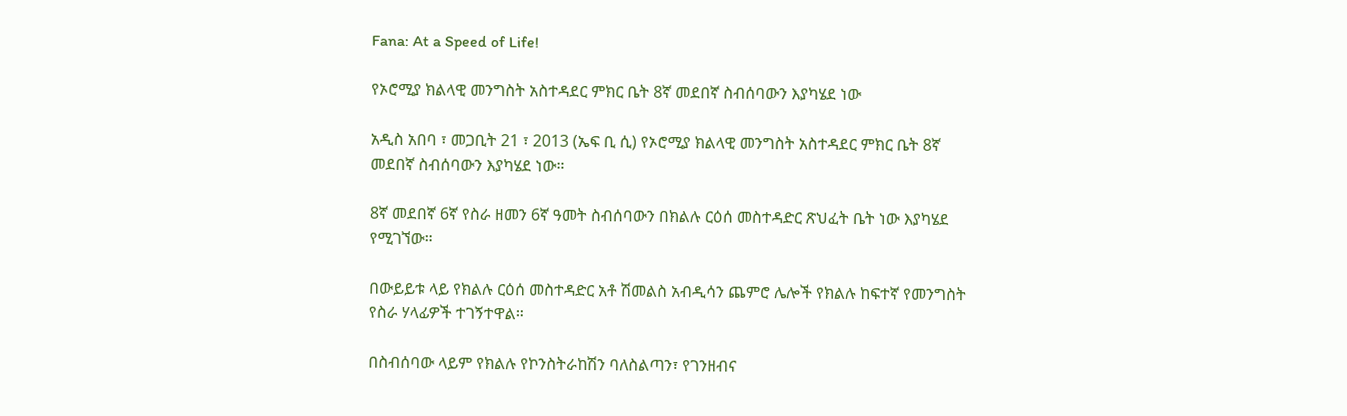Fana: At a Speed of Life!

የኦሮሚያ ክልላዊ መንግስት አስተዳደር ምክር ቤት 8ኛ መደበኛ ስብሰባውን እያካሄደ ነው

አዲስ አበባ ፣ መጋቢት 21 ፣ 2013 (ኤፍ ቢ ሲ) የኦሮሚያ ክልላዊ መንግስት አስተዳደር ምክር ቤት 8ኛ መደበኛ ስብሰባውን እያካሄደ ነው።

8ኛ መደበኛ 6ኛ የስራ ዘመን 6ኛ ዓመት ስብሰባውን በክልሉ ርዕሰ መስተዳድር ጽህፈት ቤት ነው እያካሄደ የሚገኘው።

በውይይቱ ላይ የክልሉ ርዕሰ መስተዳድር አቶ ሽመልስ አብዲሳን ጨምሮ ሌሎች የክልሉ ከፍተኛ የመንግስት የስራ ሃላፊዎች ተገኝተዋል።

በስብሰባው ላይም የክልሉ የኮንስትራከሽን ባለስልጣን፣ የገንዘብና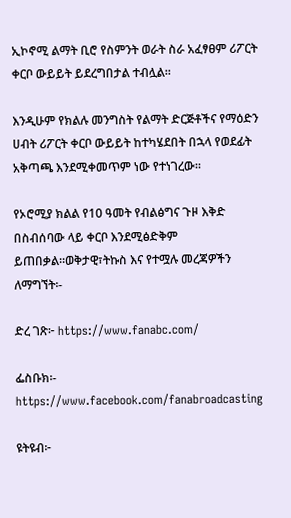ኢኮኖሚ ልማት ቢሮ የስምንት ወራት ስራ አፈፃፀም ሪፖርት ቀርቦ ውይይት ይደረግበታል ተብሏል።

እንዲሁም የክልሉ መንግስት የልማት ድርጅቶችና የማዕድን ሀብት ሪፖርት ቀርቦ ውይይት ከተካሄደበት በኋላ የወደፊት አቅጣጫ እንደሚቀመጥም ነው የተነገረው።

የኦሮሚያ ክልል የ10 ዓመት የብልፅግና ጉዞ እቅድ በስብሰባው ላይ ቀርቦ እንደሚፅድቅም ይጠበቃል።ወቅታዊ፣ትኩስ እና የተሟሉ መረጃዎችን ለማግኘት፡-

ድረ ገጽ፦ https://www.fanabc.com/

ፌስቡክ፡- https://www.facebook.com/fanabroadcasting

ዩትዩብ፦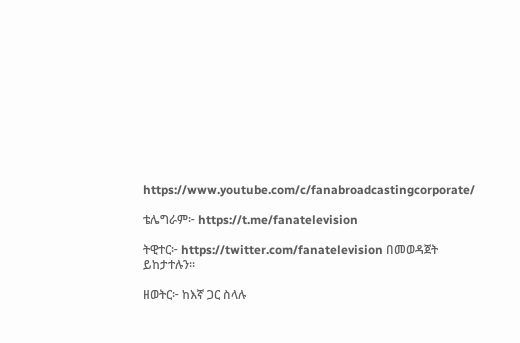https://www.youtube.com/c/fanabroadcastingcorporate/

ቴሌግራም፦ https://t.me/fanatelevision

ትዊተር፦ https://twitter.com/fanatelevision በመወዳጀት ይከታተሉን፡፡

ዘወትር፦ ከእኛ ጋር ስላሉ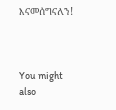እናመሰግናለን!



You might also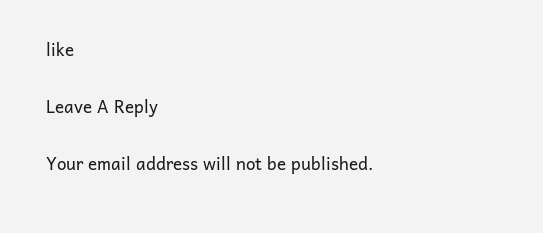like

Leave A Reply

Your email address will not be published.